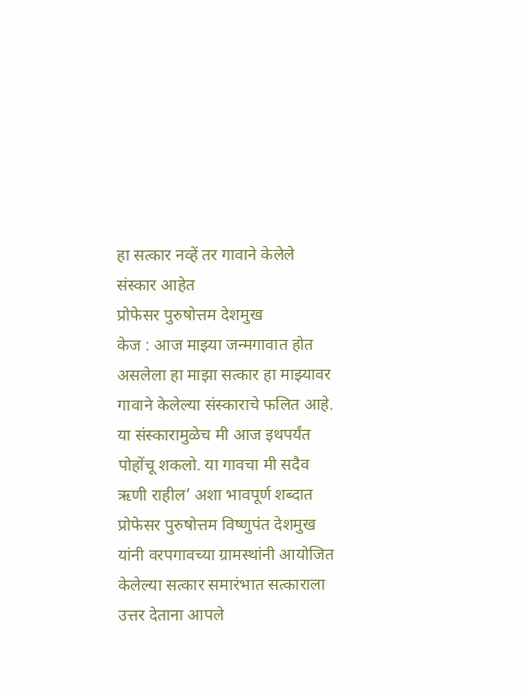हा सत्कार नव्हें तर गावाने केलेले संस्कार आहेत
प्रोफेसर पुरुषोत्तम देशमुख
केज : आज माझ्या जन्मगावात होत असलेला हा माझा सत्कार हा माझ्यावर गावाने केलेल्या संस्काराचे फलित आहे. या संस्कारामुळेच मी आज इथपर्यंत पोहोंचू शकलो. या गावचा मी सदैव ऋणी राहील’ अशा भावपूर्ण शब्दात प्रोफेसर पुरुषोत्तम विष्णुपंत देशमुख यांनी वरपगावच्या ग्रामस्थांनी आयोजित केलेल्या सत्कार समारंभात सत्काराला उत्तर देताना आपले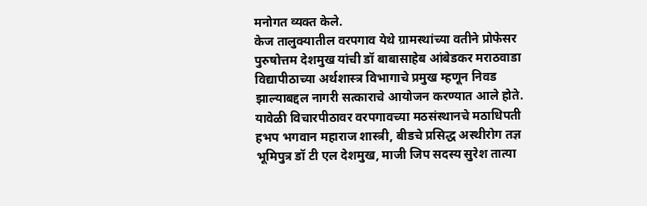मनोगत व्यक्त केले.
केज तालुक्यातील वरपगाव येथे ग्रामस्थांच्या वतीने प्रोफेसर पुरुषोत्तम देशमुख यांची डॉ बाबासाहेब आंबेडकर मराठवाडा विद्यापीठाच्या अर्थशास्त्र विभागाचे प्रमुख म्हणून निवड झाल्याबद्दल नागरी सत्काराचे आयोजन करण्यात आले होते. यावेळी विचारपीठावर वरपगावच्या मठसंस्थानचे मठाधिपती हभप भगवान महाराज शास्त्री, बीडचे प्रसिद्ध अस्थीरोग तज्ञ भूमिपुत्र डॉ टी एल देशमुख, माजी जिप सदस्य सुरेश तात्या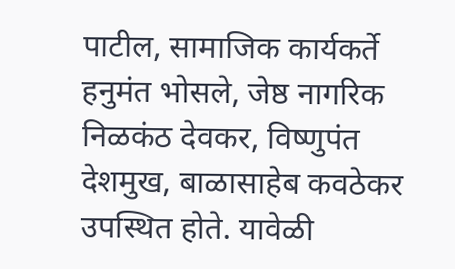पाटील, सामाजिक कार्यकर्ते हनुमंत भोसले, जेष्ठ नागरिक निळकंठ देवकर, विष्णुपंत देशमुख, बाळासाहेब कवठेकर उपस्थित होते. यावेळी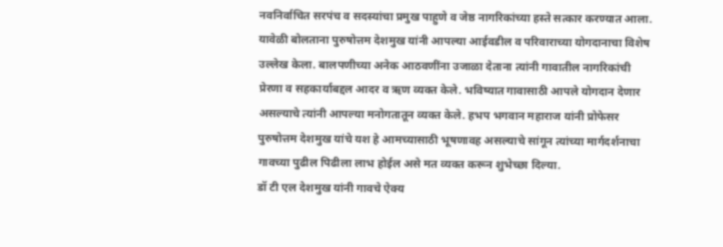नवनिर्वाचित सरपंच व सदस्यांचा प्रमुख पाहुणे व जेष्ठ नागरिकांच्या हस्ते सत्कार करण्यात आला.
यावेळी बोलताना पुरुषोत्तम देशमुख यांनी आपल्या आईवडील व परिवाराच्या योगदानाचा विशेष उल्लेख केला. बालपणीच्या अनेक आठवणींना उजाळा देताना त्यांनी गावातील नागरिकांची प्रेरणा व सहकार्याबद्दल आदर व ऋण व्यक्त केले. भविष्यात गावासाठी आपले योगदान देणार असल्याचे त्यांनी आपल्या मनोगतातून व्यक्त केले. हभप भगवान महाराज यांनी प्रोफेसर पुरुषोत्तम देशमुख यांचे यश हे आमच्यासाठी भूषणावह असल्याचे सांगून त्यांच्या मार्गदर्शनाचा गावच्या पुढील पिढीला लाभ होईल असे मत व्यक्त करून शुभेच्छा दिल्या.
डॉ टी एल देशमुख यांनी गावचे ऐक्य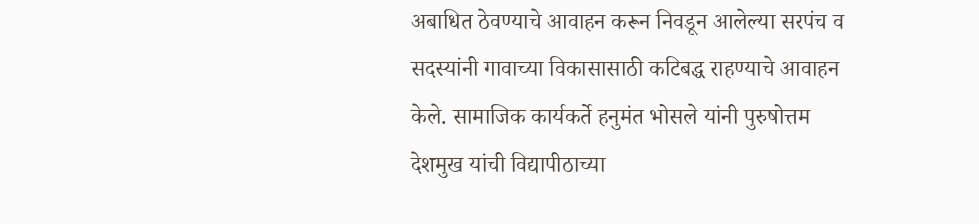अबाधित ठेवण्याचे आवाहन करून निवडून आलेल्या सरपंच व सदस्यांनी गावाच्या विकासासाठी कटिबद्ध राहण्याचे आवाहन केले. सामाजिक कार्यकर्ते हनुमंत भोसले यांनी पुरुषोत्तम देशमुख यांची विद्यापीठाच्या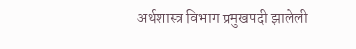अर्थशास्त्र विभाग प्रमुखपदी झालेली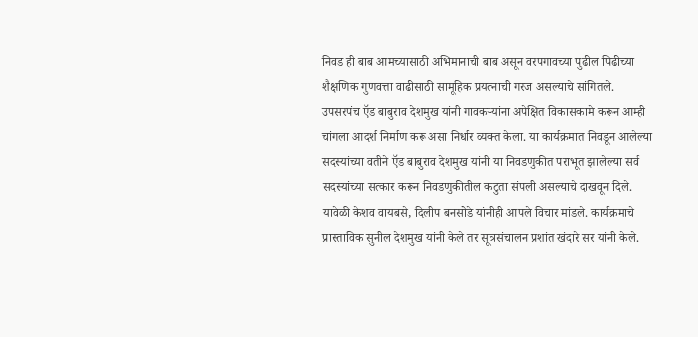निवड ही बाब आमच्यासाठी अभिमानाची बाब असून वरपगावच्या पुढील पिढीच्या शैक्षणिक गुणवत्ता वाढीसाठी सामूहिक प्रयत्नाची गरज असल्याचे सांगितले.
उपसरपंच ऍड बाबुराव देशमुख यांनी गावकऱ्यांना अपेक्षित विकासकामे करून आम्ही चांगला आदर्श निर्माण करू असा निर्धार व्यक्त केला. या कार्यक्रमात निवडून आलेल्या सदस्यांच्या वतीने ऍड बाबुराव देशमुख यांनी या निवडणुकीत पराभूत झालेल्या सर्व सदस्यांच्या सत्कार करून निवडणुकीतील कटुता संपली असल्याचे दाखवून दिले. यावेळी केशव वायबसे, दिलीप बनसोडे यांनीही आपले विचार मांडले. कार्यक्रमाचे प्रास्ताविक सुनील देशमुख यांनी केले तर सूत्रसंचालन प्रशांत खंदारे सर यांनी केले.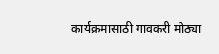कार्यक्रमासाठी गावकरी मोठ्या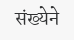संख्येने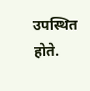उपस्थित होते.